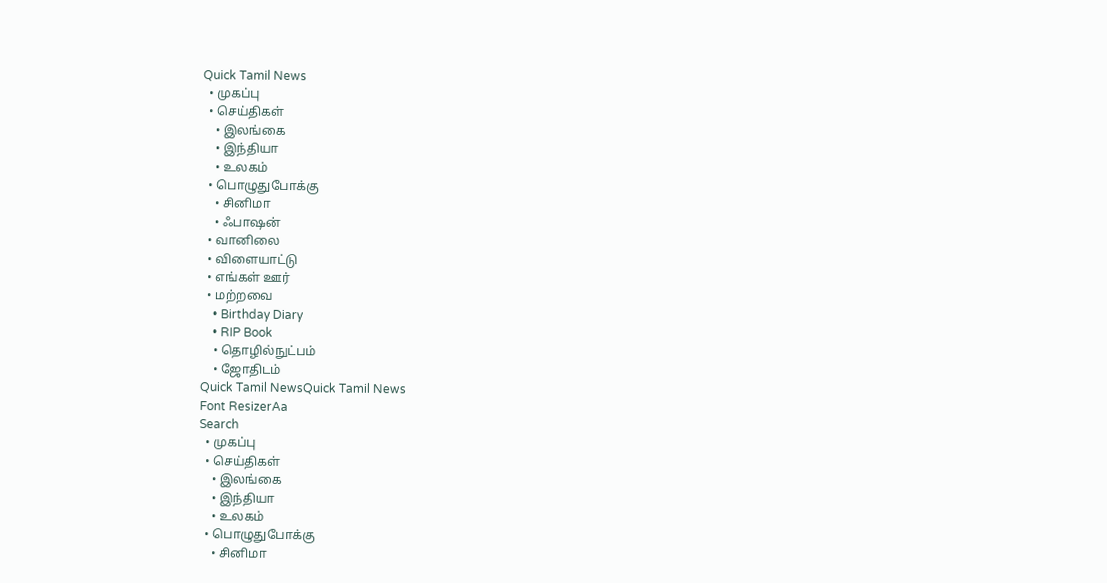Quick Tamil News
  • முகப்பு
  • செய்திகள்
    • இலங்கை
    • இந்தியா
    • உலகம்
  • பொழுதுபோக்கு
    • சினிமா
    • ஃபாஷன்
  • வானிலை
  • விளையாட்டு
  • எங்கள் ஊர்
  • மற்றவை
    • Birthday Diary
    • RIP Book
    • தொழில்நுட்பம்
    • ஜோதிடம்
Quick Tamil NewsQuick Tamil News
Font ResizerAa
Search
  • முகப்பு
  • செய்திகள்
    • இலங்கை
    • இந்தியா
    • உலகம்
  • பொழுதுபோக்கு
    • சினிமா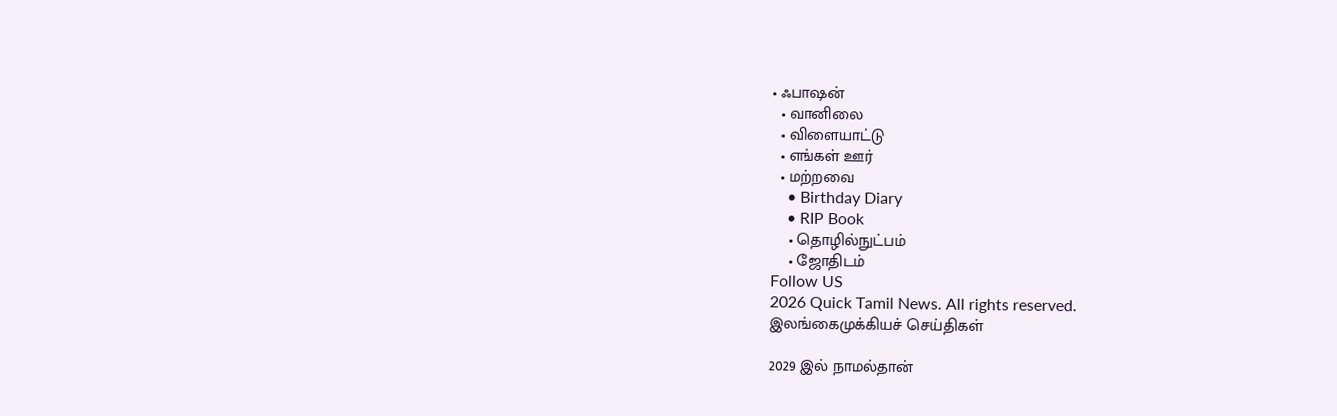• ஃபாஷன்
  • வானிலை
  • விளையாட்டு
  • எங்கள் ஊர்
  • மற்றவை
    • Birthday Diary
    • RIP Book
    • தொழில்நுட்பம்
    • ஜோதிடம்
Follow US
2026 Quick Tamil News. All rights reserved.
இலங்கைமுக்கியச் செய்திகள்

2029 இல் நாமல்தான்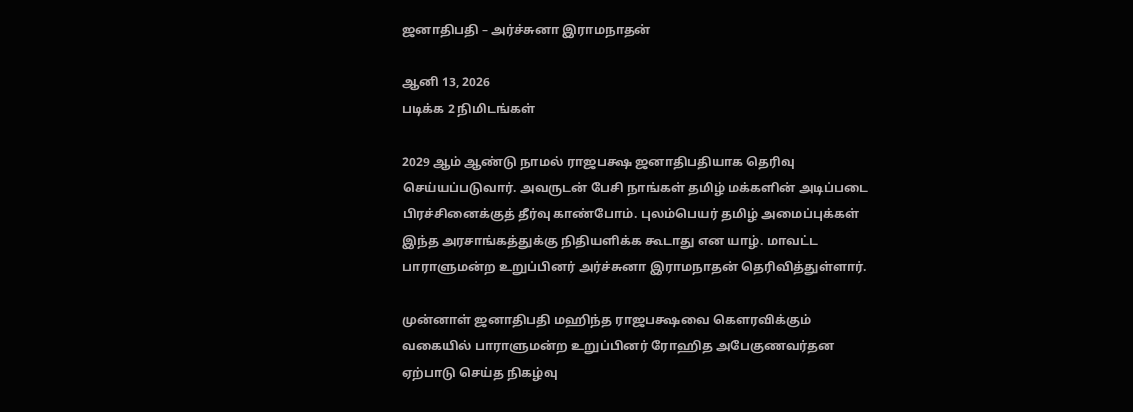ஜனாதிபதி – அர்ச்சுனா இராமநாதன்

ஆனி 13, 2026
படிக்க 2 நிமிடங்கள்

2029 ஆம் ஆண்டு நாமல் ராஜபக்ஷ ஜனாதிபதியாக தெரிவு செய்யப்படுவார். அவருடன் பேசி நாங்கள் தமிழ் மக்களின் அடிப்படை பிரச்சினைக்குத் தீர்வு காண்போம். புலம்பெயர் தமிழ் அமைப்புக்கள் இந்த அரசாங்கத்துக்கு நிதியளிக்க கூடாது என யாழ். மாவட்ட பாராளுமன்ற உறுப்பினர் அர்ச்சுனா இராமநாதன் தெரிவித்துள்ளார்.

முன்னாள் ஜனாதிபதி மஹிந்த ராஜபக்ஷவை கௌரவிக்கும் வகையில் பாராளுமன்ற உறுப்பினர் ரோஹித அபேகுணவர்தன ஏற்பாடு செய்த நிகழ்வு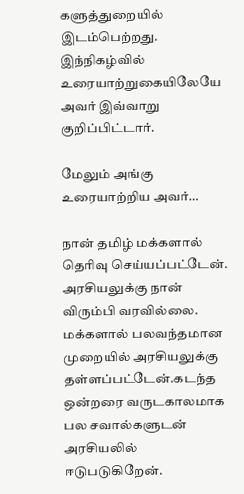களுத்துறையில் இடம்பெற்றது. இந்நிகழ்வில் உரையாற்றுகையிலேயே அவர் இவ்வாறு குறிப்பிட்டார்.

மேலும் அங்கு உரையாற்றிய அவர்…

நான் தமிழ் மக்களால் தெரிவு செய்யப்பட்டேன். அரசியலுக்கு நான் விரும்பி வரவில்லை. மக்களால் பலவந்தமான முறையில் அரசியலுக்கு தள்ளப்பட்டேன்.கடந்த ஒன்றரை வருடகாலமாக பல சவால்களுடன் அரசியலில் ஈடுபடுகிறேன்.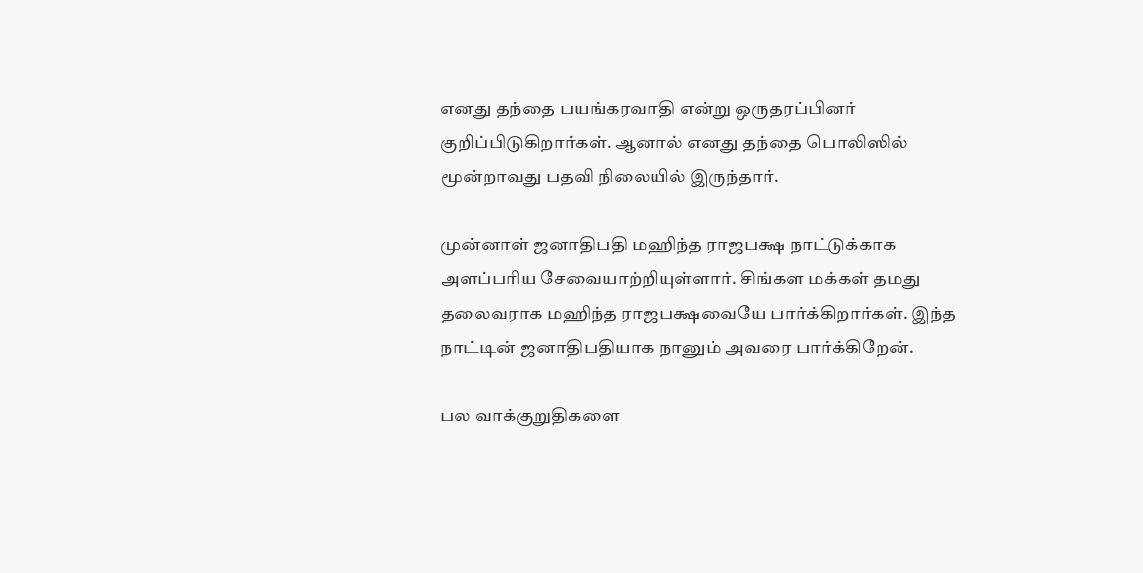எனது தந்தை பயங்கரவாதி என்று ஒருதரப்பினர் குறிப்பிடுகிறார்கள். ஆனால் எனது தந்தை பொலிஸில் மூன்றாவது பதவி நிலையில் இருந்தார்.

முன்னாள் ஜனாதிபதி மஹிந்த ராஜபக்ஷ நாட்டுக்காக அளப்பரிய சேவையாற்றியுள்ளார். சிங்கள மக்கள் தமது தலைவராக மஹிந்த ராஜபக்ஷவையே பார்க்கிறார்கள். இந்த நாட்டின் ஜனாதிபதியாக நானும் அவரை பார்க்கிறேன்.

பல வாக்குறுதிகளை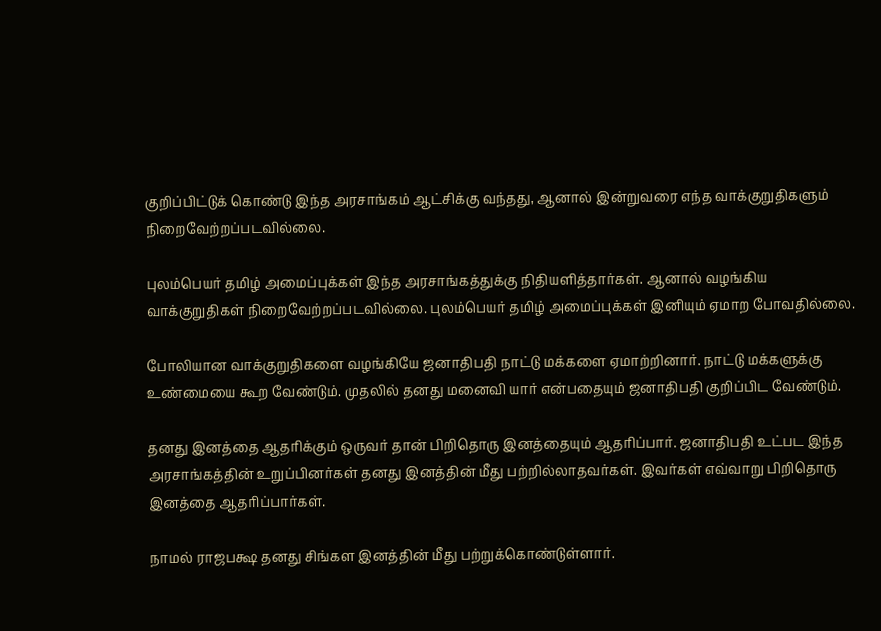குறிப்பிட்டுக் கொண்டு இந்த அரசாங்கம் ஆட்சிக்கு வந்தது, ஆனால் இன்றுவரை எந்த வாக்குறுதிகளும் நிறைவேற்றப்படவில்லை.

புலம்பெயர் தமிழ் அமைப்புக்கள் இந்த அரசாங்கத்துக்கு நிதியளித்தார்கள். ஆனால் வழங்கிய வாக்குறுதிகள் நிறைவேற்றப்படவில்லை. புலம்பெயர் தமிழ் அமைப்புக்கள் இனியும் ஏமாற போவதில்லை.

போலியான வாக்குறுதிகளை வழங்கியே ஜனாதிபதி நாட்டு மக்களை ஏமாற்றினார். நாட்டு மக்களுக்கு உண்மையை கூற வேண்டும். முதலில் தனது மனைவி யார் என்பதையும் ஜனாதிபதி குறிப்பிட வேண்டும்.

தனது இனத்தை ஆதரிக்கும் ஒருவர் தான் பிறிதொரு இனத்தையும் ஆதரிப்பார். ஜனாதிபதி உட்பட இந்த அரசாங்கத்தின் உறுப்பினர்கள் தனது இனத்தின் மீது பற்றில்லாதவர்கள். இவர்கள் எவ்வாறு பிறிதொரு இனத்தை ஆதரிப்பார்கள்.

நாமல் ராஜபக்ஷ தனது சிங்கள இனத்தின் மீது பற்றுக்கொண்டுள்ளார்.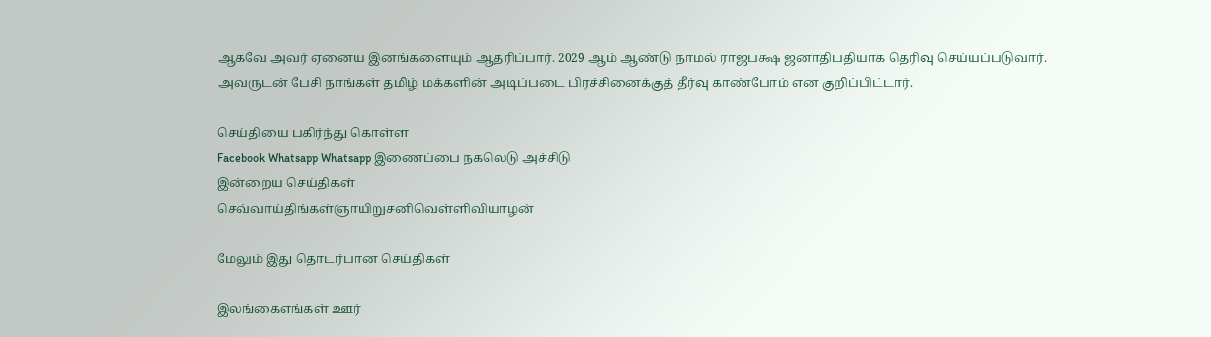ஆகவே அவர் ஏனைய இனங்களையும் ஆதரிப்பார். 2029 ஆம் ஆண்டு நாமல் ராஜபக்ஷ ஜனாதிபதியாக தெரிவு செய்யப்படுவார். அவருடன் பேசி நாங்கள் தமிழ் மக்களின் அடிப்படை பிரச்சினைக்குத் தீர்வு காண்போம் என குறிப்பிட்டார்.

செய்தியை பகிர்ந்து கொள்ள
Facebook Whatsapp Whatsapp இணைப்பை நகலெடு அச்சிடு
இன்றைய செய்திகள்
செவ்வாய்திங்கள்ஞாயிறுசனிவெள்ளிவியாழன்

மேலும் இது தொடர்பான செய்திகள்

இலங்கைஎங்கள் ஊர்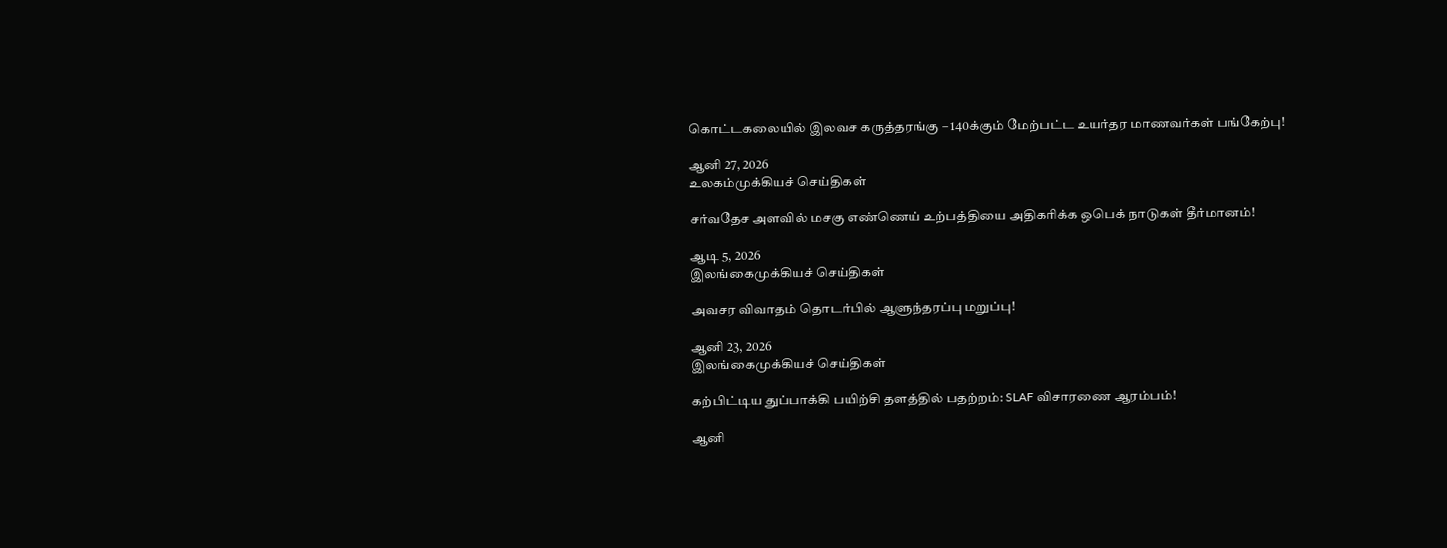கொட்டகலையில் இலவச கருத்தரங்கு – 140க்கும் மேற்பட்ட உயர்தர மாணவர்கள் பங்கேற்பு!

ஆனி 27, 2026
உலகம்முக்கியச் செய்திகள்

சர்வதேச அளவில் மசகு எண்ணெய் உற்பத்தியை அதிகரிக்க ஒபெக் நாடுகள் தீர்மானம்!

ஆடி 5, 2026
இலங்கைமுக்கியச் செய்திகள்

அவசர விவாதம் தொடர்பில் ஆளுந்தரப்பு மறுப்பு!

ஆனி 23, 2026
இலங்கைமுக்கியச் செய்திகள்

கற்பிட்டிய துப்பாக்கி பயிற்சி தளத்தில் பதற்றம்: SLAF விசாரணை ஆரம்பம்!

ஆனி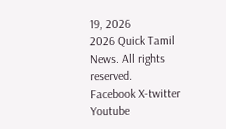19, 2026
2026 Quick Tamil News. All rights reserved.
Facebook X-twitter Youtube